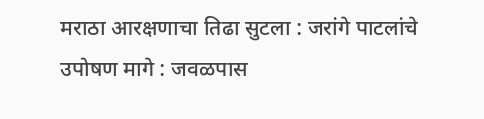मराठा आरक्षणाचा तिढा सुटला : जरांगे पाटलांचे उपोषण मागे : जवळपास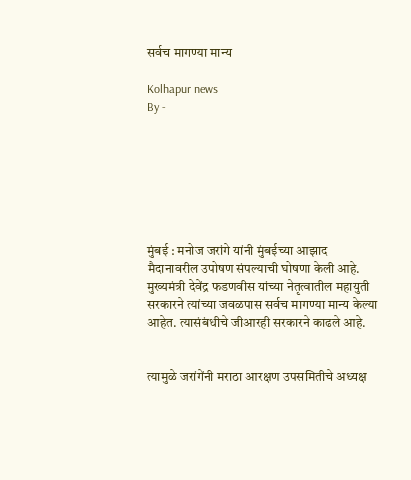सर्वच मागण्या मान्य

Kolhapur news
By -







मुंबई : मनोज जरांगे यांनी मुंबईच्या आझाद मैदानावरील उपोषण संपल्याची घोषणा केली आहे. मुख्यमंत्री देवेंद्र फडणवीस यांच्या नेतृत्वातील महायुती सरकारने त्यांच्या जवळपास सर्वच मागण्या मान्य केल्या आहेत. त्यासंबंधीचे जीआरही सरकारने काढले आहे.


त्यामुळे जरांगेंनी मराठा आरक्षण उपसमितीचे अध्यक्ष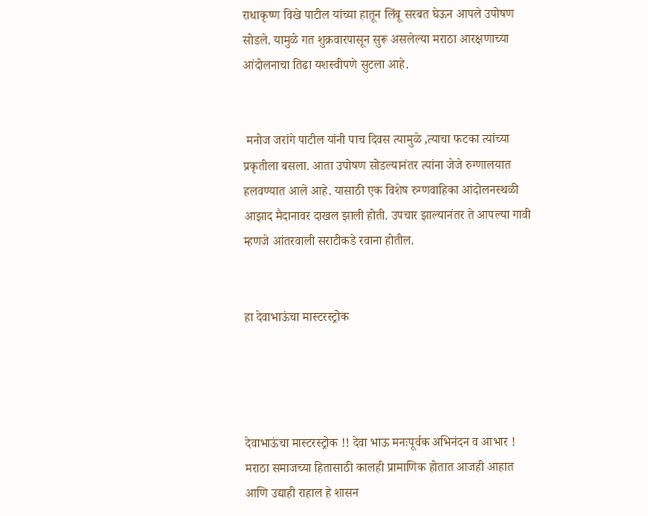राधाकृष्ण विखे पाटील यांच्या हातून लिंबू सरबत घेऊन आपले उपोषण सोडले. यामुळे गत शुक्रवारपासून सुरू असलेल्या मराठा आरक्षणाच्या आंदोलनाचा तिढा यशस्वीपणे सुटला आहे.


 मनोज जरांगे पाटील यांनी पाच दिवस त्यामुळे ,त्याचा फटका त्यांच्या प्रकृतीला बसला. आता उपोषण सोडल्यानंतर त्यांना जेजे रुग्णालयात हलवण्यात आले आहे. यासाठी एक विशेष रुग्णवाहिका आंदोलनस्थळी आझाद मैदानावर दाखल झाली होती. उपचार झाल्यानंतर ते आपल्या गावी म्हणजे आंतरवाली सराटीकडे रवाना होतील.


हा देवाभाऊंचा मास्टरस्ट्रोक




देवाभाऊंचा मास्टरस्ट्रोक !! देवा भाऊ मनःपूर्वक अभिनंदन व आभार ! मराठा समाजच्या हितासाठी कालही प्रामाणिक होतात आजही आहात आणि उद्याही राहाल हे शासन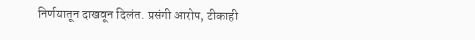निर्णयातून दाखवून दिलंत. प्रसंगी आरोप, टीकाही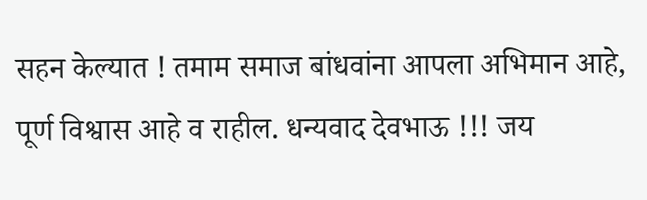सहन केल्यात ! तमाम समाज बांधवांना आपला अभिमान आहे, पूर्ण विश्वास आहे व राहील. धन्यवाद देवभाऊ !!! जय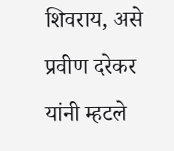शिवराय, असे प्रवीण दरेकर यांनी म्हटले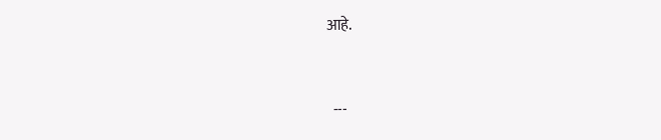आहे.


  ---